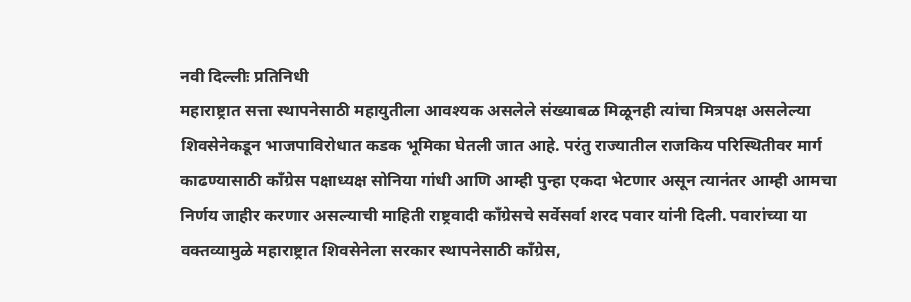नवी दिल्लीः प्रतिनिधी
महाराष्ट्रात सत्ता स्थापनेसाठी महायुतीला आवश्यक असलेले संख्याबळ मिळूनही त्यांचा मित्रपक्ष असलेल्या शिवसेनेकडून भाजपाविरोधात कडक भूमिका घेतली जात आहे. परंतु राज्यातील राजकिय परिस्थितीवर मार्ग काढण्यासाठी काँग्रेस पक्षाध्यक्ष सोनिया गांधी आणि आम्ही पुन्हा एकदा भेटणार असून त्यानंतर आम्ही आमचा निर्णय जाहीर करणार असल्याची माहिती राष्ट्रवादी काँग्रेसचे सर्वेसर्वा शरद पवार यांनी दिली. पवारांच्या या वक्तव्यामुळे महाराष्ट्रात शिवसेनेला सरकार स्थापनेसाठी काँग्रेस,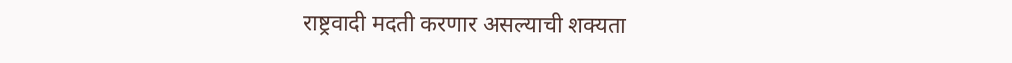राष्ट्रवादी मदती करणार असल्याची शक्यता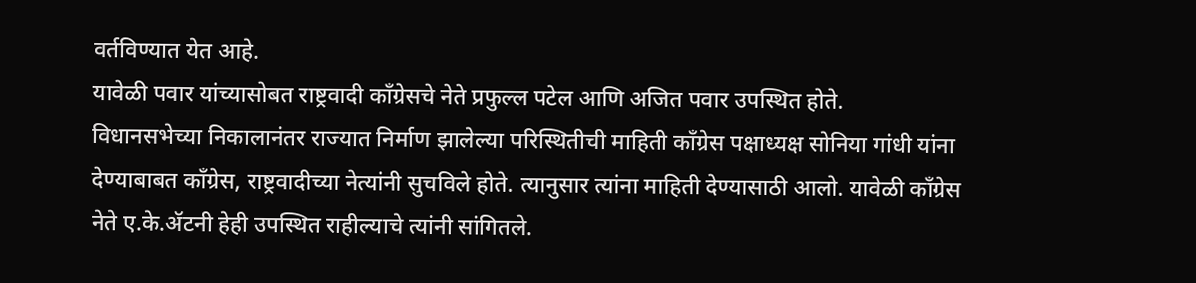वर्तविण्यात येत आहे.
यावेळी पवार यांच्यासोबत राष्ट्रवादी काँग्रेसचे नेते प्रफुल्ल पटेल आणि अजित पवार उपस्थित होते.
विधानसभेच्या निकालानंतर राज्यात निर्माण झालेल्या परिस्थितीची माहिती काँग्रेस पक्षाध्यक्ष सोनिया गांधी यांना देण्याबाबत काँग्रेस, राष्ट्रवादीच्या नेत्यांनी सुचविले होते. त्यानुसार त्यांना माहिती देण्यासाठी आलो. यावेळी काँग्रेस नेते ए.के.ॲटनी हेही उपस्थित राहील्याचे त्यांनी सांगितले.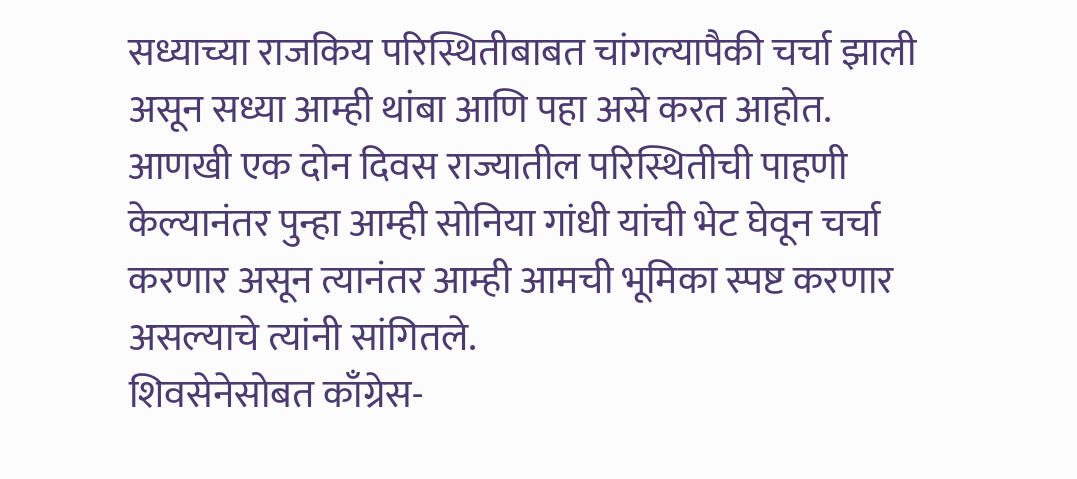सध्याच्या राजकिय परिस्थितीबाबत चांगल्यापैकी चर्चा झाली असून सध्या आम्ही थांबा आणि पहा असे करत आहोत. आणखी एक दोन दिवस राज्यातील परिस्थितीची पाहणी केल्यानंतर पुन्हा आम्ही सोनिया गांधी यांची भेट घेवून चर्चा करणार असून त्यानंतर आम्ही आमची भूमिका स्पष्ट करणार असल्याचे त्यांनी सांगितले.
शिवसेनेसोबत काँग्रेस-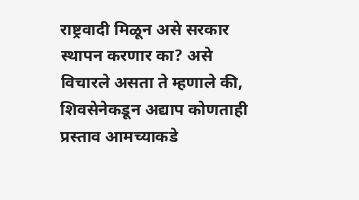राष्ट्रवादी मिळून असे सरकार स्थापन करणार का? असे विचारले असता ते म्हणाले की, शिवसेनेकडून अद्याप कोणताही प्रस्ताव आमच्याकडे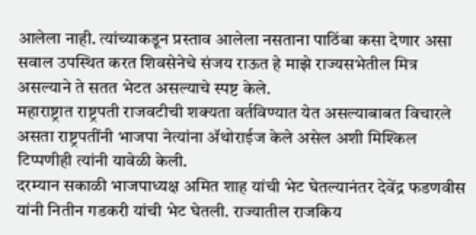आलेला नाही. त्यांच्याकडून प्रस्ताव आलेला नसताना पाठिंबा कसा देणार असा सवाल उपस्थित करत शिवसेनेचे संजय राऊत हे माझे राज्यसभेतील मित्र असल्याने ते सतत भेटत असल्याचे स्पष्ट केले.
महाराष्ट्रात राष्ट्रपती राजवटीची शक्यता वर्तविण्यात येत असल्याबाबत विचारले असता राष्ट्रपतींनी भाजपा नेत्यांना ॲथोराईज केले असेल अशी मिश्किल टिप्पणीही त्यांनी यावेळी केली.
दरम्यान सकाळी भाजपाध्यक्ष अमित शाह यांची भेट घेतल्यानंतर देवेंद्र फडणवीस यांनी नितीन गडकरी यांची भेट घेतली. राज्यातील राजकिय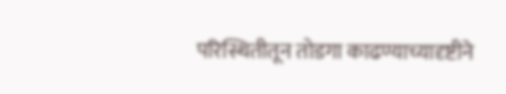परिस्थितीतून तोडगा काढण्याच्यादृष्टीने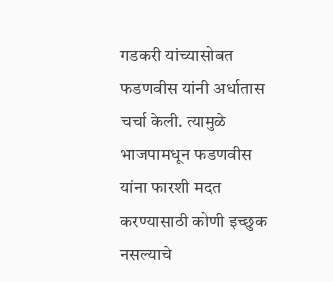गडकरी यांच्यासोबत फडणवीस यांनी अर्धातास चर्चा केली. त्यामुळे भाजपामधून फडणवीस यांना फारशी मदत करण्यासाठी कोणी इच्छुक नसल्याचे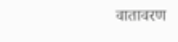वातावरण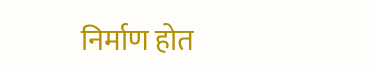निर्माण होत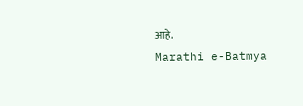आहे.
Marathi e-Batmya